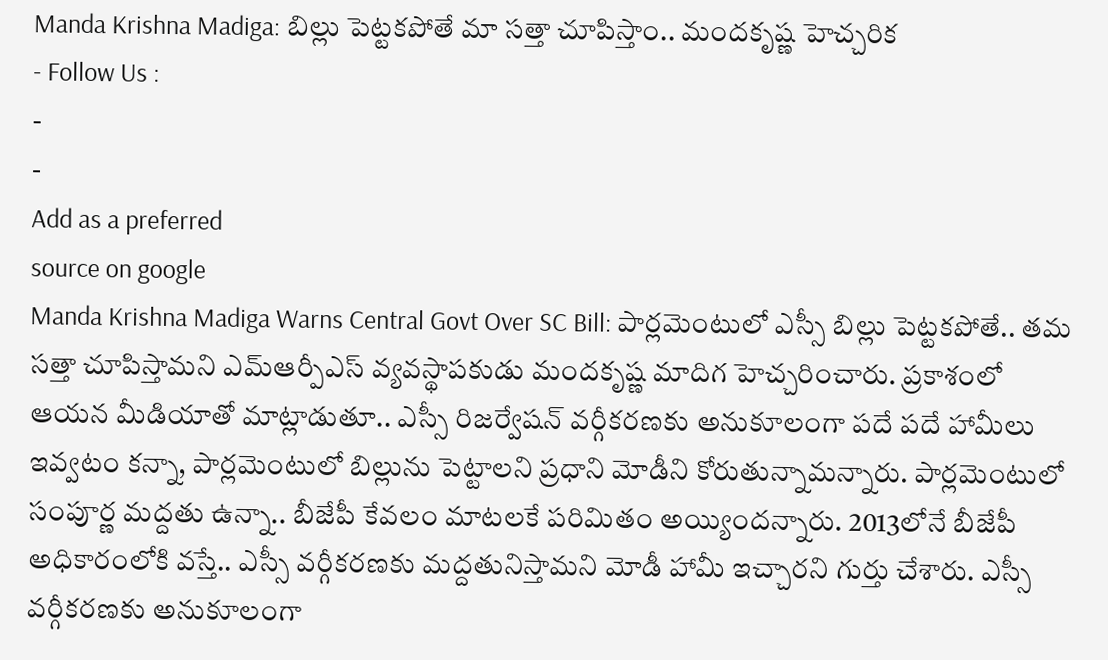Manda Krishna Madiga: బిల్లు పెట్టకపోతే మా సత్తా చూపిస్తాం.. మందకృష్ణ హెచ్చరిక
- Follow Us :
-
-
Add as a preferred
source on google
Manda Krishna Madiga Warns Central Govt Over SC Bill: పార్లమెంటులో ఎస్సీ బిల్లు పెట్టకపోతే.. తమ సత్తా చూపిస్తామని ఎమ్ఆర్పీఎస్ వ్యవస్థాపకుడు మందకృష్ణ మాదిగ హెచ్చరించారు. ప్రకాశంలో ఆయన మీడియాతో మాట్లాడుతూ.. ఎస్సీ రిజర్వేషన్ వర్గీకరణకు అనుకూలంగా పదే పదే హామీలు ఇవ్వటం కన్నా, పార్లమెంటులో బిల్లును పెట్టాలని ప్రధాని మోడీని కోరుతున్నామన్నారు. పార్లమెంటులో సంపూర్ణ మద్దతు ఉన్నా.. బీజేపీ కేవలం మాటలకే పరిమితం అయ్యిందన్నారు. 2013లోనే బీజేపీ అధికారంలోకి వస్తే.. ఎస్సీ వర్గీకరణకు మద్దతునిస్తామని మోడీ హామీ ఇచ్చారని గుర్తు చేశారు. ఎస్సీ వర్గీకరణకు అనుకూలంగా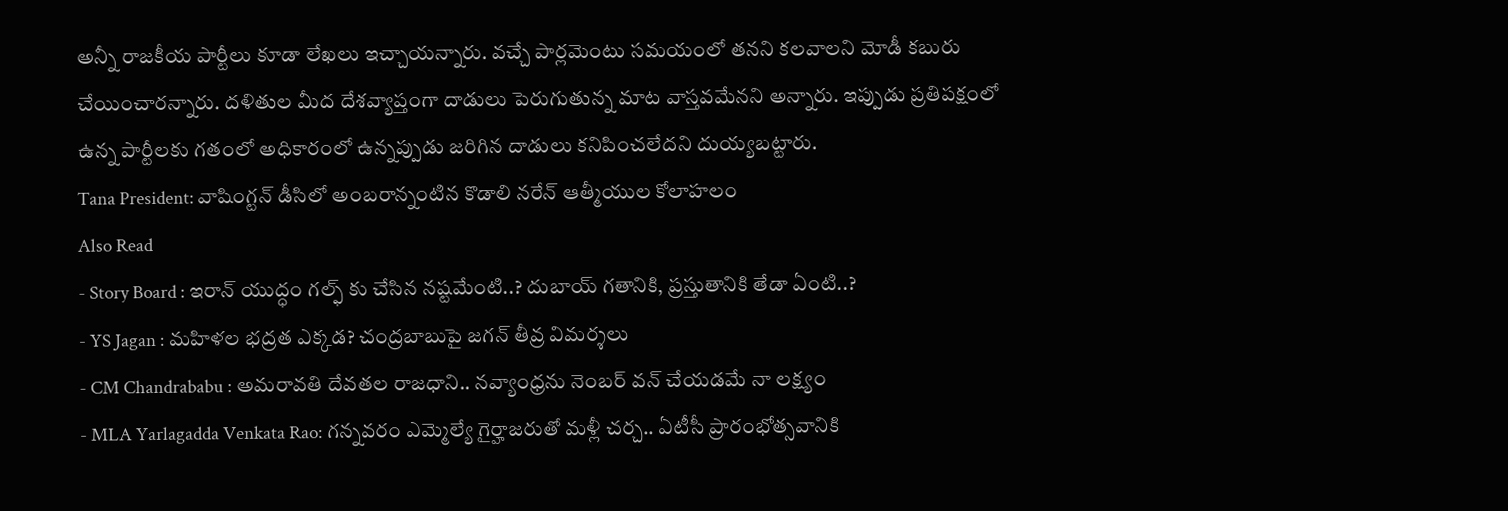అన్నీ రాజకీయ పార్టీలు కూడా లేఖలు ఇచ్చాయన్నారు. వచ్చే పార్లమెంటు సమయంలో తనని కలవాలని మోడీ కబురు చేయించారన్నారు. దళితుల మీద దేశవ్యాప్తంగా దాడులు పెరుగుతున్న మాట వాస్తవమేనని అన్నారు. ఇప్పుడు ప్రతిపక్షంలో ఉన్న పార్టీలకు గతంలో అధికారంలో ఉన్నప్పుడు జరిగిన దాడులు కనిపించలేదని దుయ్యబట్టారు.
Tana President: వాషింగ్టన్ డీసిలో అంబరాన్నంటిన కొడాలి నరేన్ ఆత్మీయుల కోలాహలం
Also Read
- Story Board : ఇరాన్ యుద్ధం గల్ఫ్ కు చేసిన నష్టమేంటి..? దుబాయ్ గతానికి, ప్రస్తుతానికి తేడా ఏంటి..?
- YS Jagan : మహిళల భద్రత ఎక్కడ? చంద్రబాబుపై జగన్ తీవ్ర విమర్శలు
- CM Chandrababu : అమరావతి దేవతల రాజధాని.. నవ్యాంధ్రను నెంబర్ వన్ చేయడమే నా లక్ష్యం
- MLA Yarlagadda Venkata Rao: గన్నవరం ఎమ్మెల్యే గైర్హాజరుతో మళ్లీ చర్చ.. ఏటీసీ ప్రారంభోత్సవానికి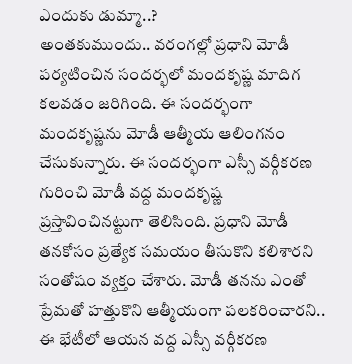ఎందుకు డుమ్మా..?
అంతకుముందు.. వరంగల్లో ప్రధాని మోడీ పర్యటించిన సందర్భలో మందకృష్ణ మాదిగ కలవడం జరిగింది. ఈ సందర్భంగా మందకృష్ణను మోడీ ఆత్మీయ ఆలింగనం చేసుకున్నారు. ఈ సందర్భంగా ఎస్సీ వర్గీకరణ గురించి మోడీ వద్ద మందకృష్ణ ప్రస్తావించినట్టుగా తెలిసింది. ప్రధాని మోడీ తనకోసం ప్రత్యేక సమయం తీసుకొని కలిశారని సంతోషం వ్యక్తం చేశారు. మోడీ తనను ఎంతో ప్రేమతో హత్తుకొని ఆత్మీయంగా పలకరించారని.. ఈ భేటీలో ఆయన వద్ద ఎస్సీ వర్గీకరణ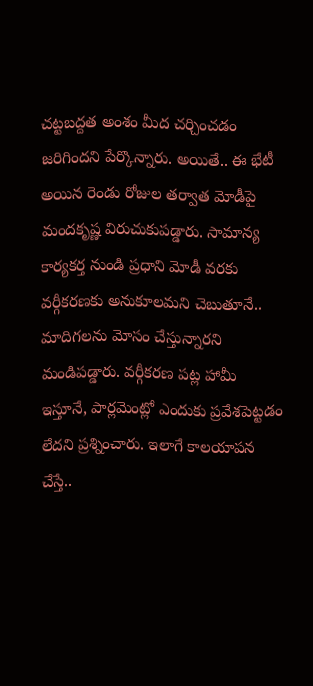చట్టబద్దత అంశం మీద చర్చించడం జరిగిందని పేర్కొన్నారు. అయితే.. ఈ భేటీ అయిన రెండు రోజుల తర్వాత మోడీపై మందకృష్ణ విరుచుకుపడ్డారు. సామాన్య కార్యకర్త నుండి ప్రధాని మోడీ వరకు వర్గీకరణకు అనుకూలమని చెబుతూనే.. మాదిగలను మోసం చేస్తున్నారని మండిపడ్డారు. వర్గీకరణ పట్ల హామీ ఇస్తూనే, పార్లమెంట్లో ఎందుకు ప్రవేశపెట్టడం లేదని ప్రశ్నించారు. ఇలాగే కాలయాపన చేస్తే..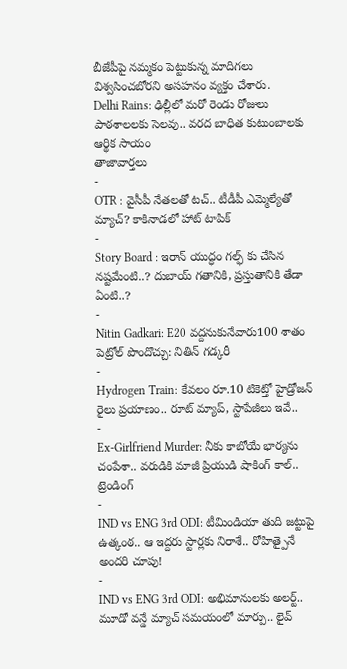బీజేపీపై నమ్మకం పెట్టుకున్న మాదిగలు విశ్వసించబోరని అసహనం వ్యక్తం చేశారు.
Delhi Rains: ఢిల్లీలో మరో రెండు రోజులు పాఠశాలలకు సెలవు.. వరద బాధిత కుటుంబాలకు ఆర్థిక సాయం
తాజావార్తలు
-
OTR : వైసీపీ నేతలతో టచ్.. టీడీపీ ఎమ్మెల్యేతో మ్యాచ్? కాకినాడలో హాట్ టాపిక్
-
Story Board : ఇరాన్ యుద్ధం గల్ఫ్ కు చేసిన నష్టమేంటి..? దుబాయ్ గతానికి, ప్రస్తుతానికి తేడా ఏంటి..?
-
Nitin Gadkari: E20 వద్దనుకునేవారు100 శాతం పెట్రోల్ పొందొచ్చు: నితిన్ గడ్కరీ
-
Hydrogen Train: కేవలం రూ.10 టికెట్తో హైడ్రోజన్ రైలు ప్రయాణం.. రూట్ మ్యాప్, స్టాపేజీలు ఇవే..
-
Ex-Girlfriend Murder: నీకు కాబోయే భార్యను చంపేశా.. వరుడికి మాజీ ప్రియుడి షాకింగ్ కాల్..
ట్రెండింగ్
-
IND vs ENG 3rd ODI: టీమిండియా తుది జట్టుపై ఉత్కంఠ.. ఆ ఇద్దరు స్టార్లకు నిరాశే.. రోహిత్పైనే అందరి చూపు!
-
IND vs ENG 3rd ODI: అభిమానులకు అలర్ట్.. మూడో వన్డే మ్యాచ్ సమయంలో మార్పు.. లైవ్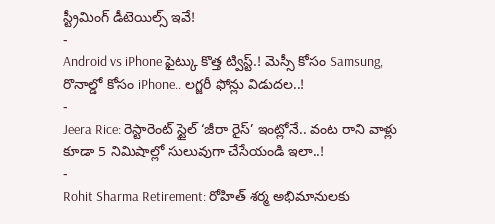స్ట్రీమింగ్ డీటెయిల్స్ ఇవే!
-
Android vs iPhone ఫైట్కు కొత్త ట్విస్ట్.! మెస్సీ కోసం Samsung, రొనాల్డో కోసం iPhone.. లగ్జరీ ఫోన్లు విడుదల..!
-
Jeera Rice: రెస్టారెంట్ స్టైల్ ‘జీరా రైస్’ ఇంట్లోనే.. వంట రాని వాళ్లు కూడా 5 నిమిషాల్లో సులువుగా చేసేయండి ఇలా..!
-
Rohit Sharma Retirement: రోహిత్ శర్మ అభిమానులకు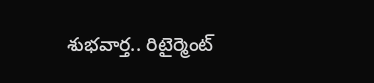శుభవార్త.. రిటైర్మెంట్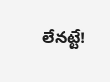లేనట్టే!